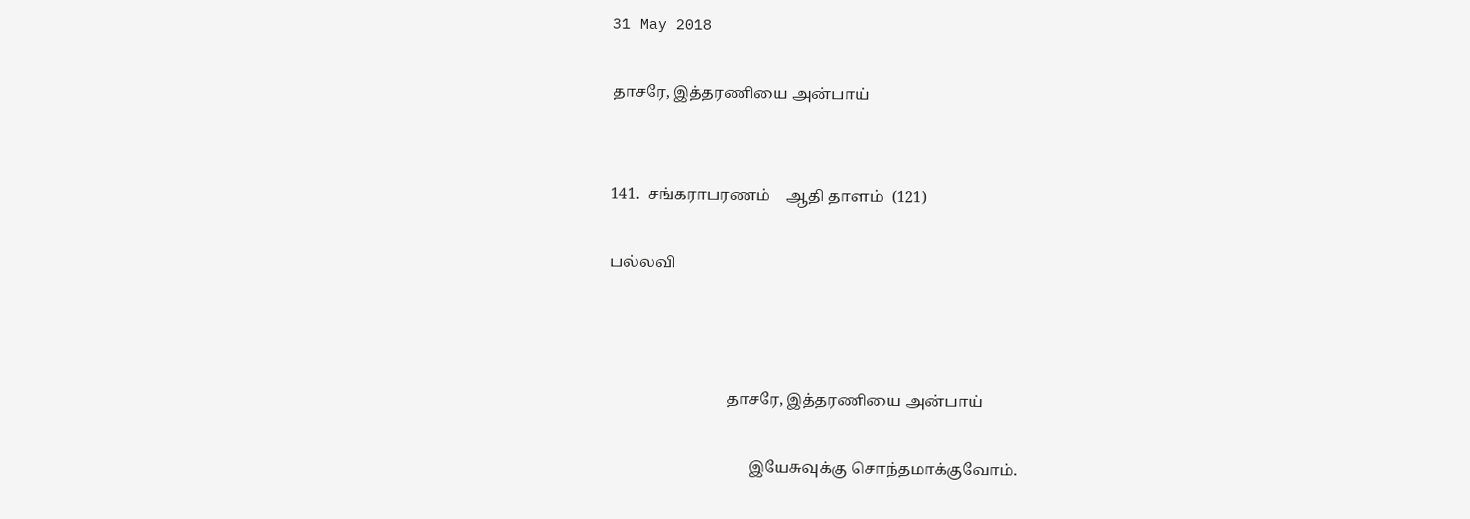31 May 2018

தாசரே, இத்தரணியை அன்பாய்


141.  சங்கராபரணம்    ஆதி தாளம்  (121)

பல்லவி



                              தாசரே, இத்தரணியை அன்பாய்

                                    இயேசுவுக்கு சொந்தமாக்குவோம்.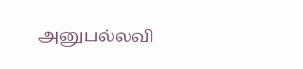அனுபல்லவி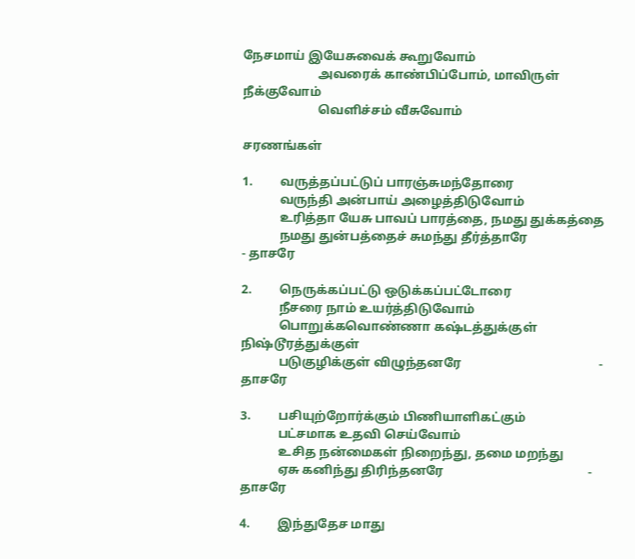நேசமாய் இயேசுவைக் கூறுவோம்
                        அவரைக் காண்பிப்போம், மாவிருள் நீக்குவோம்
                        வெளிச்சம் வீசுவோம்

சரணங்கள்

1.         வருத்தப்பட்டுப் பாரஞ்சுமந்தோரை
            வருந்தி அன்பாய் அழைத்திடுவோம்
            உரித்தா யேசு பாவப் பாரத்தை, நமது துக்கத்தை
            நமது துன்பத்தைச் சுமந்து தீர்த்தாரே                          - தாசரே

2.         நெருக்கப்பட்டு ஒடுக்கப்பட்டோரை
            நீசரை நாம் உயர்த்திடுவோம்
            பொறுக்கவொண்ணா கஷ்டத்துக்குள் நிஷ்டூரத்துக்குள்
            படுகுழிக்குள் விழுந்தனரே                                            - தாசரே

3.         பசியுற்றோர்க்கும் பிணியாளிகட்கும்
            பட்சமாக உதவி செய்வோம்
            உசித நன்மைகள் நிறைந்து, தமை மறந்து
            ஏசு கனிந்து திரிந்தனரே                                              - தாசரே

4.         இந்துதேச மாது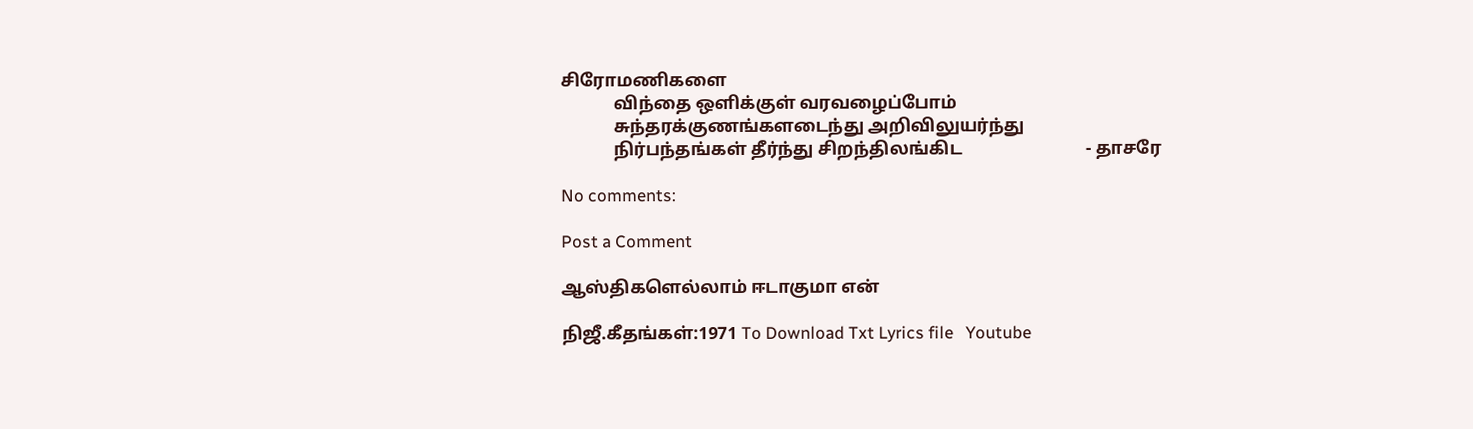சிரோமணிகளை
            விந்தை ஒளிக்குள் வரவழைப்போம்
            சுந்தரக்குணங்களடைந்து அறிவிலுயர்ந்து
            நிர்பந்தங்கள் தீர்ந்து சிறந்திலங்கிட                            - தாசரே

No comments:

Post a Comment

ஆஸ்திகளெல்லாம் ஈடாகுமா என்

நிஜீ.கீதங்கள்:1971 To Download Txt Lyrics file   Youtube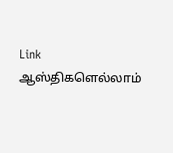Link                      ஆஸ்திகளெல்லாம்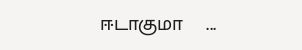ஈடாகுமா    ...